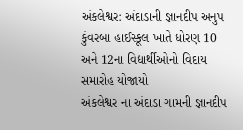અંકલેશ્વર: અંદાડાની જ્ઞાનદીપ અનુપ કુંવરબા હાઈસ્કૂલ ખાતે ધોરણ 10 અને 12ના વિદ્યાર્થીઓનો વિદાય સમારોહ યોજાયો
અંકલેશ્વર ના અંદાડા ગામની જ્ઞાનદીપ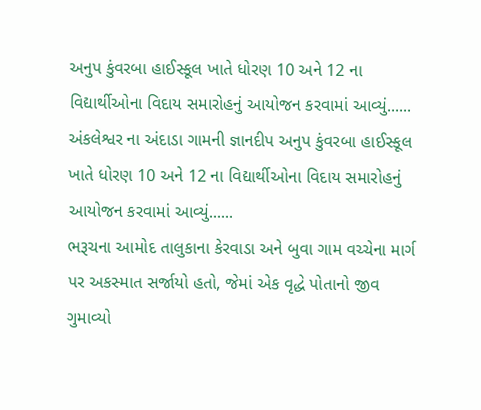અનુપ કુંવરબા હાઈસ્કૂલ ખાતે ધોરણ 10 અને 12 ના વિદ્યાર્થીઓના વિદાય સમારોહનું આયોજન કરવામાં આવ્યું......
અંકલેશ્વર ના અંદાડા ગામની જ્ઞાનદીપ અનુપ કુંવરબા હાઈસ્કૂલ ખાતે ધોરણ 10 અને 12 ના વિદ્યાર્થીઓના વિદાય સમારોહનું આયોજન કરવામાં આવ્યું......
ભરૂચના આમોદ તાલુકાના કેરવાડા અને બુવા ગામ વચ્ચેના માર્ગ પર અકસ્માત સર્જાયો હતો, જેમાં એક વૃદ્ધે પોતાનો જીવ ગુમાવ્યો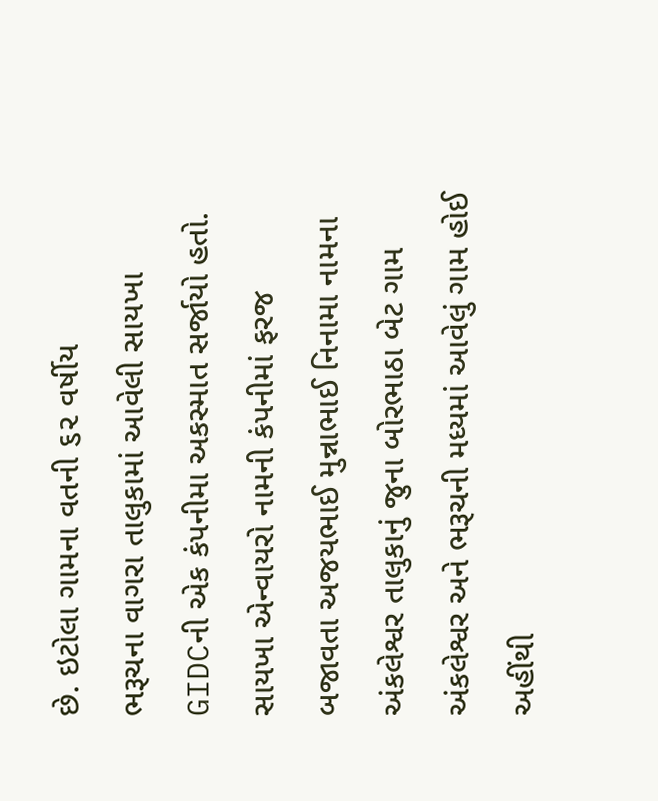છે. ઇટોલા ગામના વતની ૬૨ વર્ષીય
ભરૂચના વાગરા તાલુકામાં આવેલી સાયખા GIDCની એક કંપનીમા અકસ્માત સર્જાયો હતો. સાયખા એન્વાયરો નામની કંપનીમાં ફરજ બજાવતા અજયભાઈ મુન્નાભાઈ નિનામા નામના
અંકલેશ્વર તાલુકાનું જુના બોરભાઠા બેટ ગામ અંકલેશ્વર અને ભરૂચની મધ્યમાં આવેલું ગામ હોઈ અહીંથી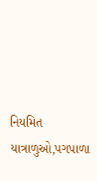નિયમિત યાત્રાળુઓ,પગપાળા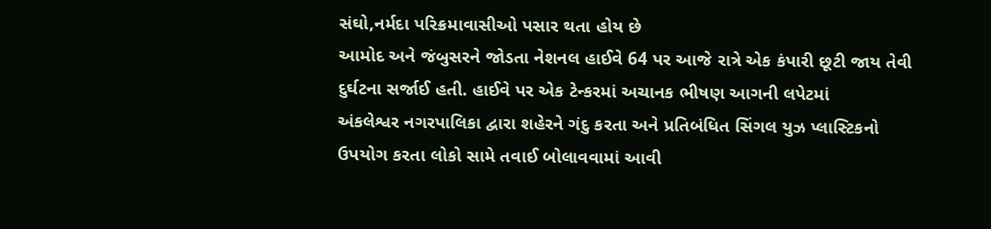સંઘો,નર્મદા પરિક્રમાવાસીઓ પસાર થતા હોય છે
આમોદ અને જંબુસરને જોડતા નેશનલ હાઈવે 64 પર આજે રાત્રે એક કંપારી છૂટી જાય તેવી દુર્ઘટના સર્જાઈ હતી. હાઈવે પર એક ટેન્કરમાં અચાનક ભીષણ આગની લપેટમાં
અંકલેશ્વર નગરપાલિકા દ્વારા શહેરને ગંદુ કરતા અને પ્રતિબંધિત સિંગલ યુઝ પ્લાસ્ટિકનો ઉપયોગ કરતા લોકો સામે તવાઈ બોલાવવામાં આવી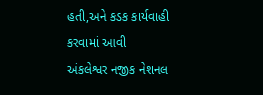હતી,અને કડક કાર્યવાહી કરવામાં આવી
અંકલેશ્વર નજીક નેશનલ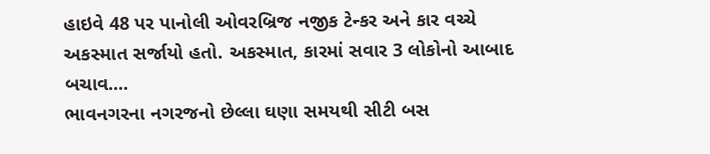હાઇવે 48 પર પાનોલી ઓવરબ્રિજ નજીક ટેન્કર અને કાર વચ્ચે અકસ્માત સર્જાયો હતો. અકસ્માત, કારમાં સવાર 3 લોકોનો આબાદ બચાવ....
ભાવનગરના નગરજનો છેલ્લા ઘણા સમયથી સીટી બસ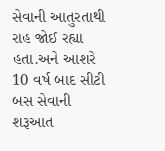સેવાની આતુરતાથી રાહ જોઈ રહ્યા હતા.અને આશરે 10 વર્ષ બાદ સીટી બસ સેવાની શરૂઆત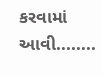કરવામાં આવી........